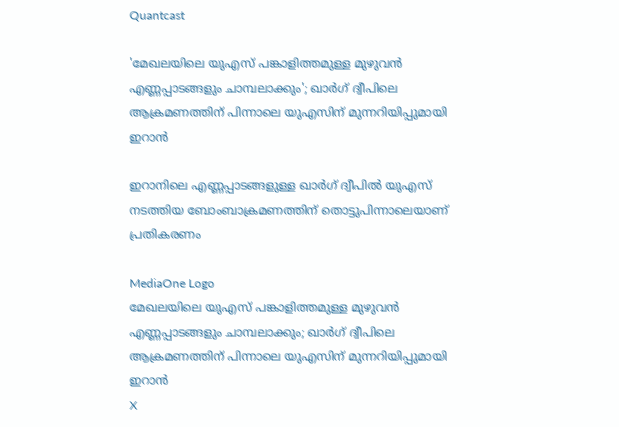Quantcast

'മേഖലയിലെ യുഎസ് പങ്കാളിത്തമുള്ള മുഴുവന്‍ എണ്ണപ്പാടങ്ങളും ചാമ്പലാക്കും'; ഖാര്‍ഗ് ദ്വീപിലെ ആക്രമണത്തിന് പിന്നാലെ യുഎസിന് മുന്നറിയിപ്പുമായി ഇറാൻ

ഇറാനിലെ എണ്ണപ്പാടങ്ങളുള്ള ഖാര്‍ഗ് ദ്വീപില്‍ യുഎസ് നടത്തിയ ബോംബാക്രമണത്തിന് തൊട്ടുപിന്നാലെയാണ് പ്രതികരണം

MediaOne Logo
മേഖലയിലെ യുഎസ് പങ്കാളിത്തമുള്ള മുഴുവന്‍ എണ്ണപ്പാടങ്ങളും ചാമ്പലാക്കും; ഖാര്‍ഗ് ദ്വീപിലെ ആക്രമണത്തിന് പിന്നാലെ യുഎസിന് മുന്നറിയിപ്പുമായി ഇറാൻ
X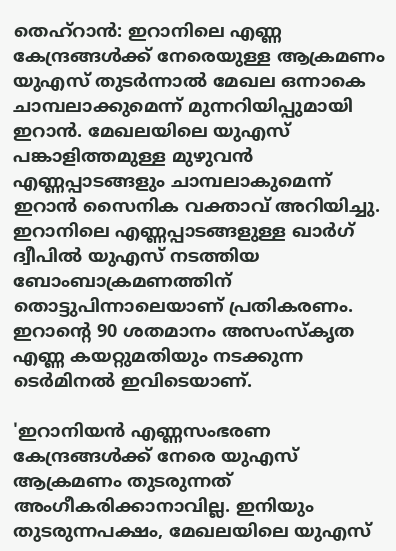തെഹ്‌റാന്‍: ഇറാനിലെ എണ്ണ കേന്ദ്രങ്ങള്‍ക്ക് നേരെയുള്ള ആക്രമണം യുഎസ് തുടര്‍ന്നാല്‍ മേഖല ഒന്നാകെ ചാമ്പലാക്കുമെന്ന് മുന്നറിയിപ്പുമായി ഇറാന്‍. മേഖലയിലെ യുഎസ് പങ്കാളിത്തമുള്ള മുഴുവന്‍ എണ്ണപ്പാടങ്ങളും ചാമ്പലാകുമെന്ന് ഇറാന്‍ സൈനിക വക്താവ് അറിയിച്ചു. ഇറാനിലെ എണ്ണപ്പാടങ്ങളുള്ള ഖാര്‍ഗ് ദ്വീപില്‍ യുഎസ് നടത്തിയ ബോംബാക്രമണത്തിന് തൊട്ടുപിന്നാലെയാണ് പ്രതികരണം. ഇറാന്റെ 90 ശതമാനം അസംസ്‌കൃത എണ്ണ കയറ്റുമതിയും നടക്കുന്ന ടെര്‍മിനല്‍ ഇവിടെയാണ്.

'ഇറാനിയന്‍ എണ്ണസംഭരണ കേന്ദ്രങ്ങള്‍ക്ക് നേരെ യുഎസ് ആക്രമണം തുടരുന്നത് അംഗീകരിക്കാനാവില്ല. ഇനിയും തുടരുന്നപക്ഷം, മേഖലയിലെ യുഎസ്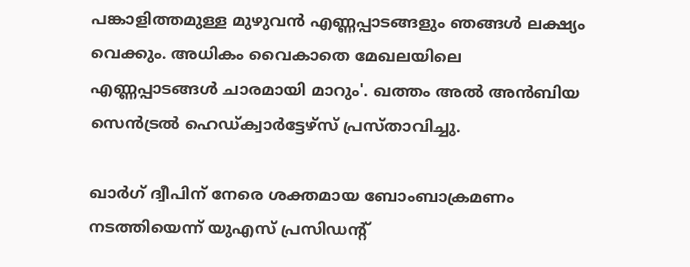പങ്കാളിത്തമുള്ള മുഴുവന്‍ എണ്ണപ്പാടങ്ങളും ഞങ്ങള്‍ ലക്ഷ്യം വെക്കും. അധികം വൈകാതെ മേഖലയിലെ എണ്ണപ്പാടങ്ങള്‍ ചാരമായി മാറും'. ഖത്തം അല്‍ അന്‍ബിയ സെന്‍ട്രല്‍ ഹെഡ്ക്വാര്‍ട്ടേഴ്‌സ് പ്രസ്താവിച്ചു.

ഖാര്‍ഗ് ദ്വീപിന് നേരെ ശക്തമായ ബോംബാക്രമണം നടത്തിയെന്ന് യുഎസ് പ്രസിഡന്റ്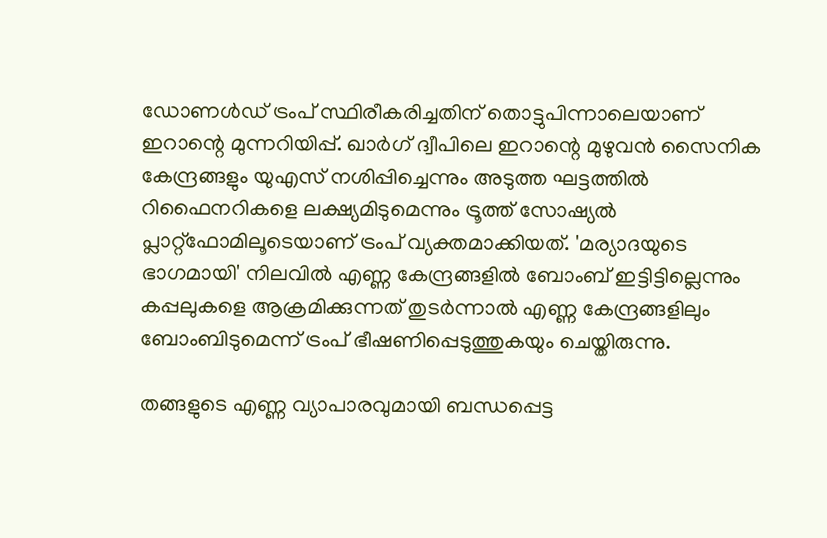ഡോണള്‍ഡ് ട്രംപ് സ്ഥിരീകരിച്ചതിന് തൊട്ടുപിന്നാലെയാണ് ഇറാന്റെ മുന്നറിയിപ്പ്. ഖാര്‍ഗ് ദ്വീപിലെ ഇറാന്റെ മുഴുവന്‍ സൈനിക കേന്ദ്രങ്ങളും യുഎസ് നശിപ്പിച്ചെന്നും അടുത്ത ഘട്ടത്തില്‍ റിഫൈനറികളെ ലക്ഷ്യമിടുമെന്നും ട്രൂത്ത് സോഷ്യല്‍ പ്ലാറ്റ്‌ഫോമിലൂടെയാണ് ട്രംപ് വ്യക്തമാക്കിയത്. 'മര്യാദയുടെ ഭാഗമായി' നിലവില്‍ എണ്ണ കേന്ദ്രങ്ങളില്‍ ബോംബ് ഇട്ടിട്ടില്ലെന്നും കപ്പലുകളെ ആക്രമിക്കുന്നത് തുടര്‍ന്നാല്‍ എണ്ണ കേന്ദ്രങ്ങളിലും ബോംബിടുമെന്ന് ട്രംപ് ഭീഷണിപ്പെടുത്തുകയും ചെയ്തിരുന്നു.

തങ്ങളുടെ എണ്ണ വ്യാപാരവുമായി ബന്ധപ്പെട്ട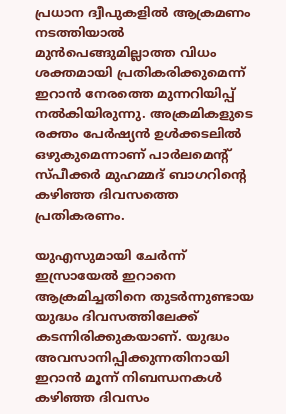പ്രധാന ദ്വീപുകളില്‍ ആക്രമണം നടത്തിയാല്‍ മുന്‍പെങ്ങുമില്ലാത്ത വിധം ശക്തമായി പ്രതികരിക്കുമെന്ന് ഇറാന്‍ നേരത്തെ മുന്നറിയിപ്പ് നല്‍കിയിരുന്നു. അക്രമികളുടെ രക്തം പേര്‍ഷ്യന്‍ ഉള്‍ക്കടലില്‍ ഒഴുകുമെന്നാണ് പാര്‍ലമെന്റ് സ്പീക്കര്‍ മുഹമ്മദ് ബാഗറിന്‍റെ കഴിഞ്ഞ ദിവസത്തെ പ്രതികരണം.

യുഎസുമായി ചേര്‍ന്ന് ഇസ്രായേല്‍ ഇറാനെ ആക്രമിച്ചതിനെ തുടര്‍ന്നുണ്ടായ യുദ്ധം ദിവസത്തിലേക്ക് കടന്നിരിക്കുകയാണ്. യുദ്ധം അവസാനിപ്പിക്കുന്നതിനായി ഇറാന്‍ മൂന്ന് നിബന്ധനകള്‍ കഴിഞ്ഞ ദിവസം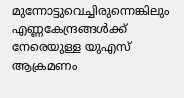മുന്നോട്ടുവെച്ചിരുന്നെങ്കിലും എണ്ണകേന്ദ്രങ്ങള്‍ക്ക് നേരെയുള്ള യുഎസ് ആക്രമണം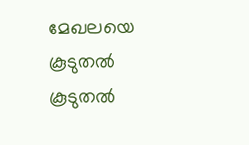മേഖലയെ കൂടുതല്‍ കൂടുതല്‍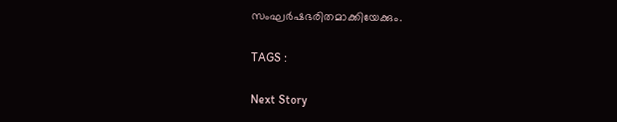സംഘര്‍ഷഭരിതമാക്കിയേക്കും.

TAGS :

Next Story